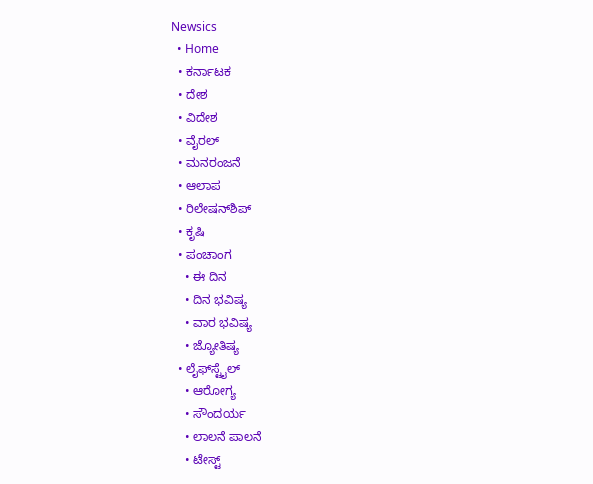Newsics
  • Home
  • ಕರ್ನಾಟಕ
  • ದೇಶ
  • ವಿದೇಶ
  • ವೈರಲ್
  • ಮನರಂಜನೆ
  • ಆಲಾಪ
  • ರಿಲೇಷನ್‌ಶಿಪ್
  • ಕೃಷಿ
  • ಪಂಚಾಂಗ
    • ಈ ದಿನ
    • ದಿನ ಭವಿಷ್ಯ
    • ವಾರ ಭವಿಷ್ಯ
    • ಜ್ಯೋತಿಷ್ಯ
  • ಲೈಫ್‌ಸ್ಟೈಲ್
    • ಆರೋಗ್ಯ
    • ಸೌಂದರ್ಯ
    • ಲಾಲನೆ ಪಾಲನೆ
    • ಟೇಸ್ಟ್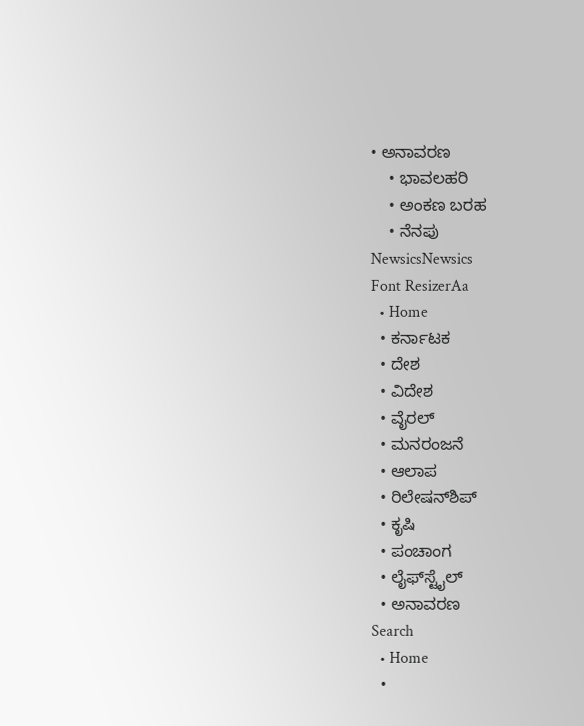• ಅನಾವರಣ
    • ಭಾವಲಹರಿ
    • ಅಂಕಣ ಬರಹ
    • ನೆನಪು
NewsicsNewsics
Font ResizerAa
  • Home
  • ಕರ್ನಾಟಕ
  • ದೇಶ
  • ವಿದೇಶ
  • ವೈರಲ್
  • ಮನರಂಜನೆ
  • ಆಲಾಪ
  • ರಿಲೇಷನ್‌ಶಿಪ್
  • ಕೃಷಿ
  • ಪಂಚಾಂಗ
  • ಲೈಫ್‌ಸ್ಟೈಲ್
  • ಅನಾವರಣ
Search
  • Home
  •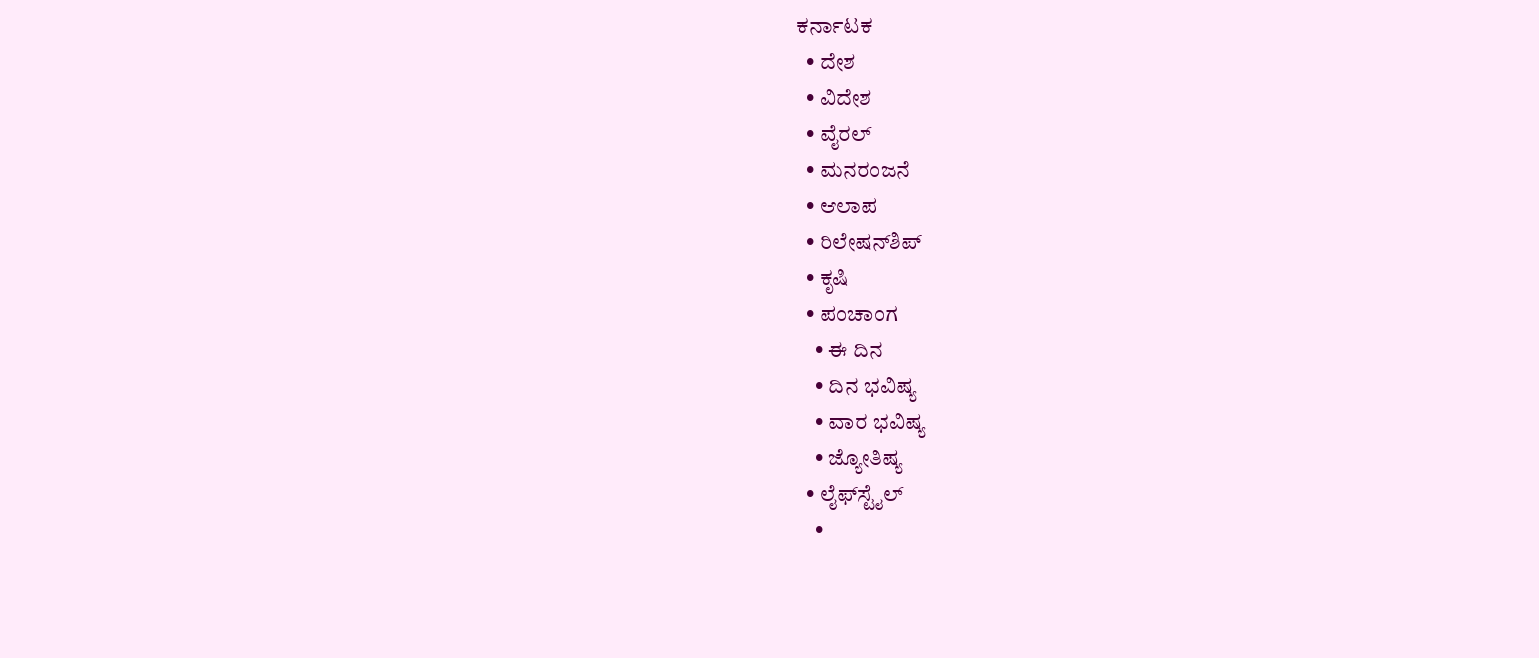ಕರ್ನಾಟಕ
  • ದೇಶ
  • ವಿದೇಶ
  • ವೈರಲ್
  • ಮನರಂಜನೆ
  • ಆಲಾಪ
  • ರಿಲೇಷನ್‌ಶಿಪ್
  • ಕೃಷಿ
  • ಪಂಚಾಂಗ
    • ಈ ದಿನ
    • ದಿನ ಭವಿಷ್ಯ
    • ವಾರ ಭವಿಷ್ಯ
    • ಜ್ಯೋತಿಷ್ಯ
  • ಲೈಫ್‌ಸ್ಟೈಲ್
    •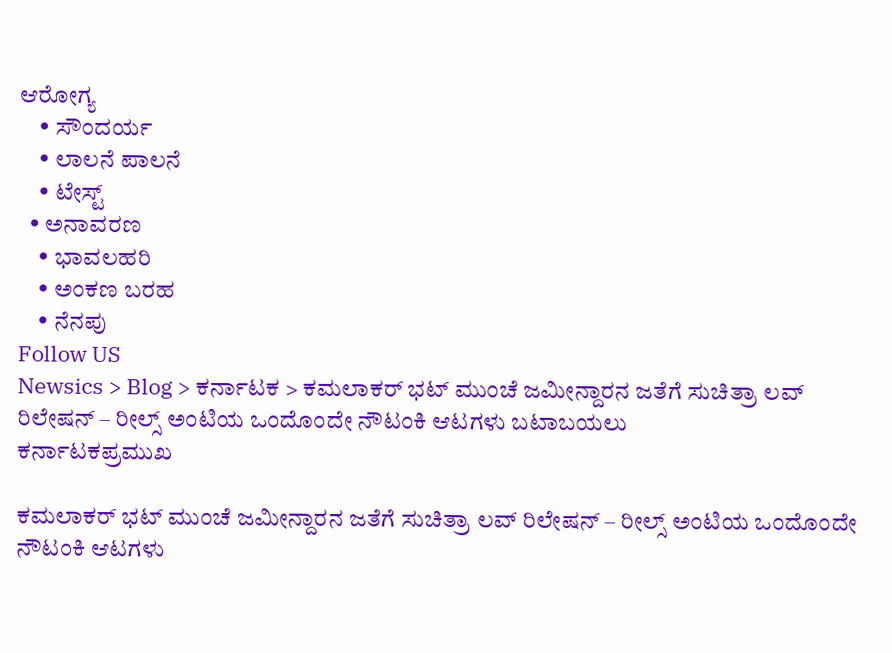ಆರೋಗ್ಯ
    • ಸೌಂದರ್ಯ
    • ಲಾಲನೆ ಪಾಲನೆ
    • ಟೇಸ್ಟ್
  • ಅನಾವರಣ
    • ಭಾವಲಹರಿ
    • ಅಂಕಣ ಬರಹ
    • ನೆನಪು
Follow US
Newsics > Blog > ಕರ್ನಾಟಕ > ಕಮಲಾಕರ್ ಭಟ್ ಮುಂಚೆ ಜಮೀನ್ದಾರನ ಜತೆಗೆ ಸುಚಿತ್ರಾ ಲವ್ ರಿಲೇಷನ್ – ರೀಲ್ಸ್ ಅಂಟಿಯ ಒಂದೊಂದೇ ನೌಟಂಕಿ ಆಟಗಳು ಬಟಾಬಯಲು
ಕರ್ನಾಟಕಪ್ರಮುಖ

ಕಮಲಾಕರ್ ಭಟ್ ಮುಂಚೆ ಜಮೀನ್ದಾರನ ಜತೆಗೆ ಸುಚಿತ್ರಾ ಲವ್ ರಿಲೇಷನ್ – ರೀಲ್ಸ್ ಅಂಟಿಯ ಒಂದೊಂದೇ ನೌಟಂಕಿ ಆಟಗಳು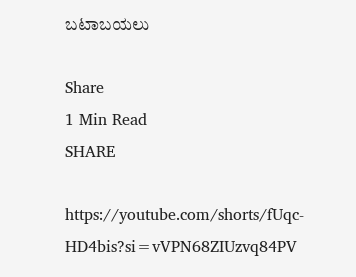ಬಟಾಬಯಲು

Share
1 Min Read
SHARE

https://youtube.com/shorts/fUqc-HD4bis?si=vVPN68ZIUzvq84PV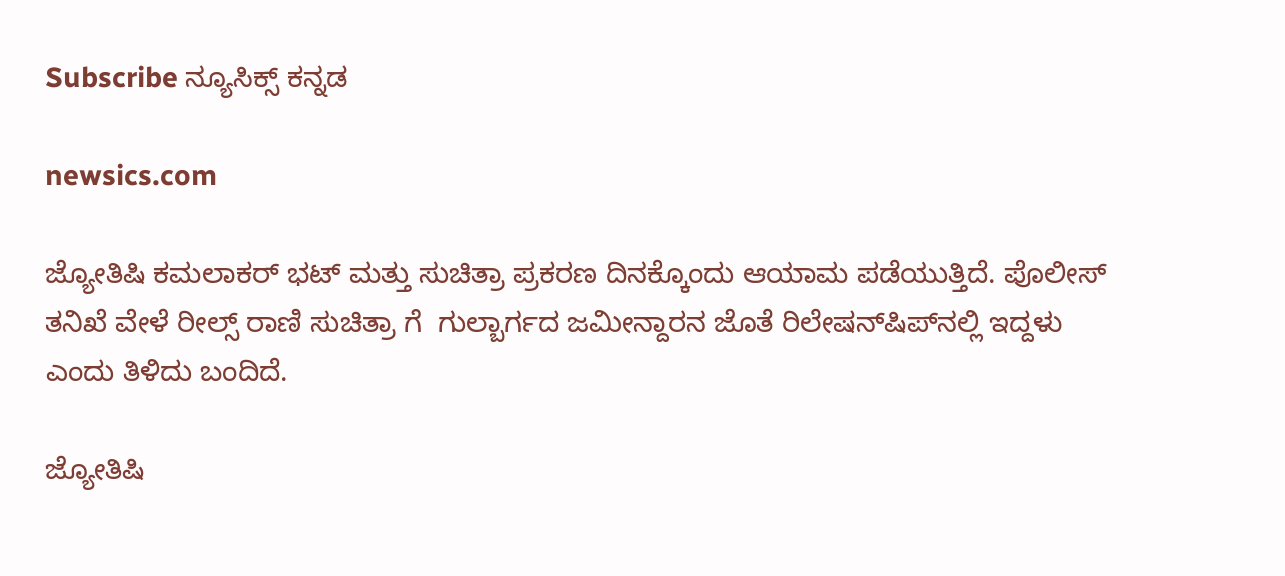Subscribe ನ್ಯೂಸಿಕ್ಸ್ ಕನ್ನಡ

newsics.com

ಜ್ಯೋತಿಷಿ ಕಮಲಾಕರ್ ಭಟ್ ಮತ್ತು ಸುಚಿತ್ರಾ ಪ್ರಕರಣ ದಿನಕ್ಕೊಂದು ಆಯಾಮ ಪಡೆಯುತ್ತಿದೆ. ಪೊಲೀಸ್ ತನಿಖೆ ವೇಳೆ ರೀಲ್ಸ್ ರಾಣಿ ಸುಚಿತ್ರಾ ಗೆ  ಗುಲ್ಬಾರ್ಗದ ಜಮೀನ್ದಾರನ ಜೊತೆ ರಿಲೇಷನ್‌ಷಿಪ್‌ನಲ್ಲಿ ಇದ್ದಳು ಎಂದು ತಿಳಿದು ಬಂದಿದೆ.

ಜ್ಯೋತಿಷಿ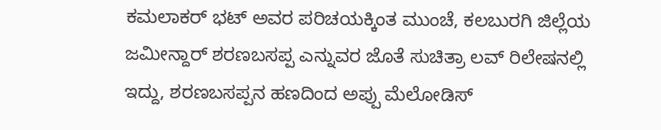ಕಮಲಾಕರ್ ಭಟ್ ಅವರ ಪರಿಚಯಕ್ಕಿಂತ ಮುಂಚೆ, ಕಲಬುರಗಿ ಜಿಲ್ಲೆಯ ಜಮೀನ್ದಾರ್ ಶರಣಬಸಪ್ಪ ಎನ್ನುವರ ಜೊತೆ ಸುಚಿತ್ರಾ ಲವ್ ರಿಲೇಷನಲ್ಲಿ ಇದ್ದು, ಶರಣಬಸಪ್ಪನ ಹಣದಿಂದ ಅಪ್ಪು ಮೆಲೋಡಿಸ್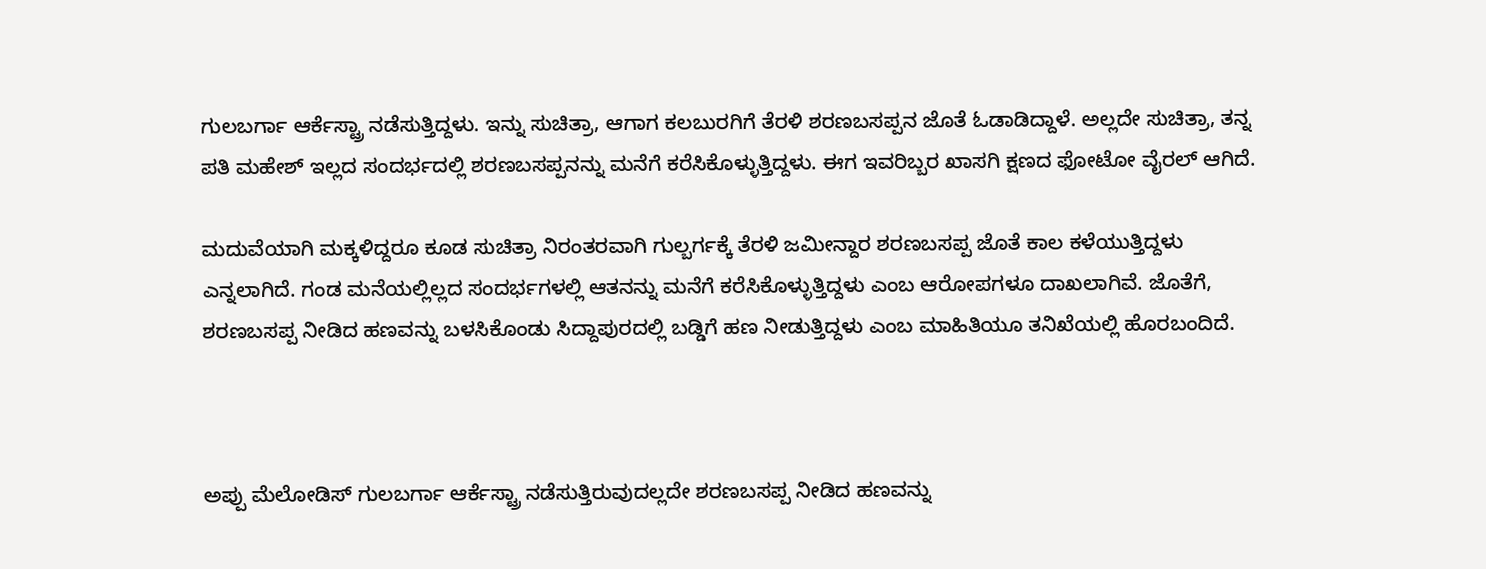ಗುಲಬರ್ಗಾ ಆರ್ಕೆಸ್ಟ್ರಾ ನಡೆಸುತ್ತಿದ್ದಳು. ಇನ್ನು ಸುಚಿತ್ರಾ, ಆಗಾಗ ಕಲಬುರಗಿಗೆ ತೆರಳಿ ಶರಣಬಸಪ್ಪನ ಜೊತೆ ಓಡಾಡಿದ್ದಾಳೆ. ಅಲ್ಲದೇ ಸುಚಿತ್ರಾ, ತನ್ನ ಪತಿ ಮಹೇಶ್ ಇಲ್ಲದ ಸಂದರ್ಭದಲ್ಲಿ ಶರಣಬಸಪ್ಪನನ್ನು ಮನೆಗೆ ಕರೆಸಿಕೊಳ್ಳುತ್ತಿದ್ದಳು. ಈಗ ಇವರಿಬ್ಬರ ಖಾಸಗಿ ಕ್ಷಣದ ಫೋಟೋ ವೈರಲ್ ಆಗಿದೆ.

ಮದುವೆಯಾಗಿ ಮಕ್ಕಳಿದ್ದರೂ ಕೂಡ ಸುಚಿತ್ರಾ ನಿರಂತರವಾಗಿ ಗುಲ್ಬರ್ಗಕ್ಕೆ ತೆರಳಿ ಜಮೀನ್ದಾರ ಶರಣಬಸಪ್ಪ ಜೊತೆ ಕಾಲ ಕಳೆಯುತ್ತಿದ್ದಳು ಎನ್ನಲಾಗಿದೆ. ಗಂಡ ಮನೆಯಲ್ಲಿಲ್ಲದ ಸಂದರ್ಭಗಳಲ್ಲಿ ಆತನನ್ನು ಮನೆಗೆ ಕರೆಸಿಕೊಳ್ಳುತ್ತಿದ್ದಳು ಎಂಬ ಆರೋಪಗಳೂ ದಾಖಲಾಗಿವೆ. ಜೊತೆಗೆ, ಶರಣಬಸಪ್ಪ ನೀಡಿದ ಹಣವನ್ನು ಬಳಸಿಕೊಂಡು ಸಿದ್ದಾಪುರದಲ್ಲಿ ಬಡ್ಡಿಗೆ ಹಣ ನೀಡುತ್ತಿದ್ದಳು ಎಂಬ ಮಾಹಿತಿಯೂ ತನಿಖೆಯಲ್ಲಿ ಹೊರಬಂದಿದೆ.



ಅಪ್ಪು ಮೆಲೋಡಿಸ್ ಗುಲಬರ್ಗಾ ಆರ್ಕೆಸ್ಟ್ರಾ ನಡೆಸುತ್ತಿರುವುದಲ್ಲದೇ ಶರಣಬಸಪ್ಪ ನೀಡಿದ ಹಣವನ್ನು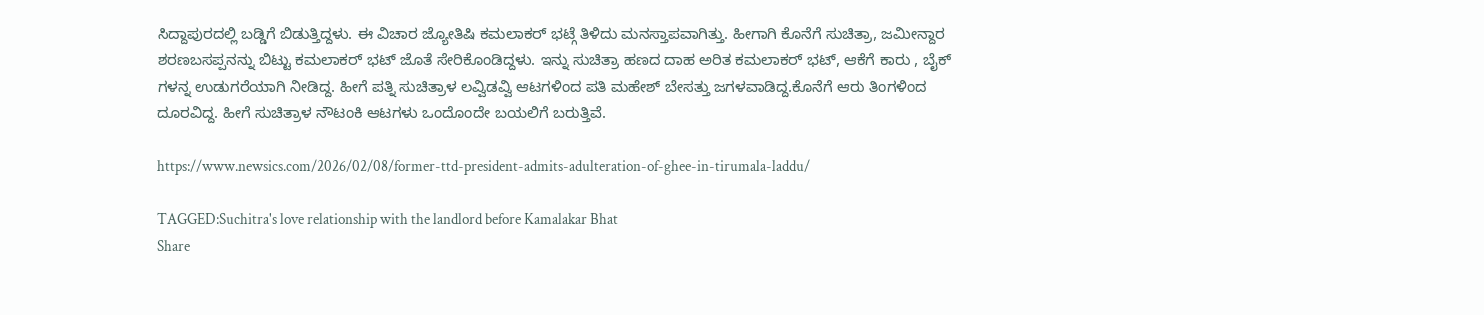ಸಿದ್ದಾಪುರದಲ್ಲಿ ಬಡ್ಡಿಗೆ ಬಿಡುತ್ತಿದ್ದಳು. ಈ ವಿಚಾರ ಜ್ಯೋತಿಷಿ ಕಮಲಾಕರ್ ಭಟ್ಗೆ ತಿಳಿದು ಮನಸ್ತಾಪವಾಗಿತ್ತು. ಹೀಗಾಗಿ ಕೊನೆಗೆ ಸುಚಿತ್ರಾ, ಜಮೀನ್ದಾರ ಶರಣಬಸಪ್ಪನನ್ನು ಬಿಟ್ಟು ಕಮಲಾಕರ್ ಭಟ್ ಜೊತೆ ಸೇರಿಕೊಂಡಿದ್ದಳು. ಇನ್ನು ಸುಚಿತ್ರಾ ಹಣದ ದಾಹ ಅರಿತ ಕಮಲಾಕರ್ ಭಟ್, ಆಕೆಗೆ ಕಾರು , ಬೈಕ್ ಗಳನ್ನ ಉಡುಗರೆಯಾಗಿ ನೀಡಿದ್ದ. ಹೀಗೆ ಪತ್ನಿ ಸುಚಿತ್ರಾಳ ಲವ್ವಿಡವ್ವಿ ಆಟಗಳಿಂದ ಪತಿ ಮಹೇಶ್ ಬೇಸತ್ತು ಜಗಳವಾಡಿದ್ದ.ಕೊನೆಗೆ ಆರು ತಿಂಗಳಿಂದ ದೂರವಿದ್ದ. ಹೀಗೆ ಸುಚಿತ್ರಾಳ ನೌಟಂಕಿ ಆಟಗಳು ಒಂದೊಂದೇ ಬಯಲಿಗೆ ಬರುತ್ತಿವೆ.

https://www.newsics.com/2026/02/08/former-ttd-president-admits-adulteration-of-ghee-in-tirumala-laddu/

TAGGED:Suchitra's love relationship with the landlord before Kamalakar Bhat
Share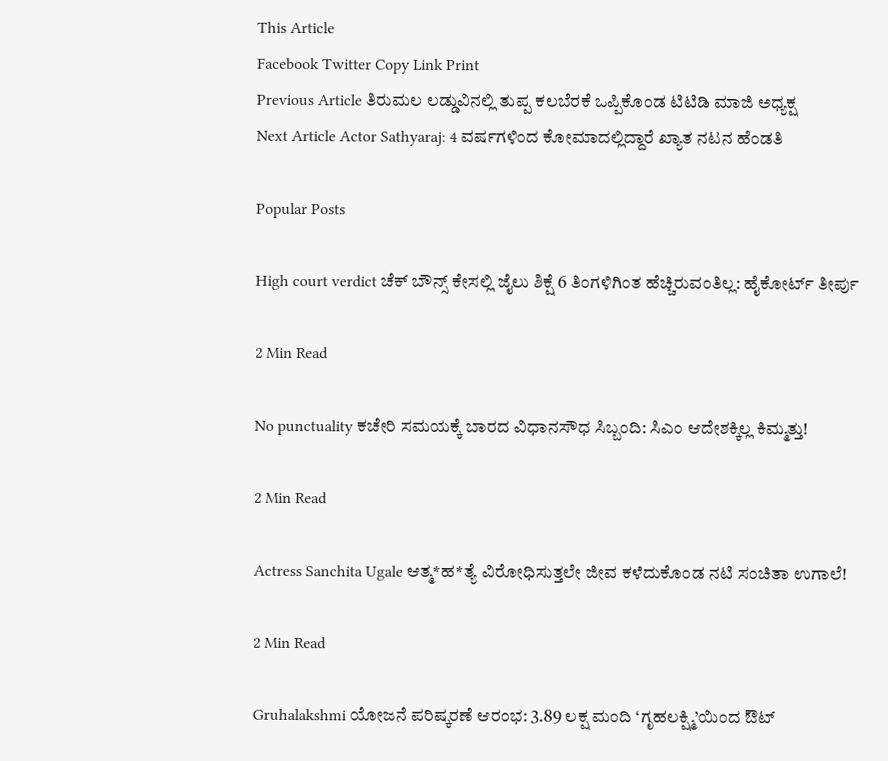This Article
Facebook Twitter Copy Link Print
Previous Article ತಿರುಮಲ ಲಡ್ಡುವಿನಲ್ಲಿ ತುಪ್ಪ ಕಲಬೆರಕೆ ಒಪ್ಪಿಕೊಂಡ ಟಿಟಿಡಿ ಮಾಜಿ ಅಧ್ಯಕ್ಷ
Next Article Actor Sathyaraj: 4 ವರ್ಷಗಳಿಂದ ಕೋಮಾದಲ್ಲಿದ್ದಾರೆ ಖ್ಯಾತ ನಟನ ಹೆಂಡತಿ

Popular Posts

High court verdict ಚೆಕ್ ಬೌನ್ಸ್ ಕೇಸಲ್ಲಿ ಜೈಲು ಶಿಕ್ಷೆ 6 ತಿಂಗಳಿಗಿಂತ ಹೆಚ್ಚಿರುವಂತಿಲ್ಲ: ಹೈಕೋರ್ಟ್ ತೀರ್ಪು

2 Min Read

No punctuality ಕಚೇರಿ ಸಮಯಕ್ಕೆ ಬಾರದ ವಿಧಾನಸೌಧ ಸಿಬ್ಬಂದಿ: ಸಿಎಂ ಆದೇಶಕ್ಕಿಲ್ಲ ಕಿಮ್ಮತ್ತು!

2 Min Read

Actress Sanchita Ugale ಆತ್ಮ*ಹ*ತ್ಯೆ ವಿರೋಧಿಸುತ್ತಲೇ ಜೀವ ಕಳೆದುಕೊಂಡ ನಟಿ ಸಂಚಿತಾ ಉಗಾಲೆ!

2 Min Read

Gruhalakshmi ಯೋಜನೆ ಪರಿಷ್ಕರಣೆ ಆರಂಭ: 3.89 ಲಕ್ಷ ಮಂದಿ ‘ಗೃಹಲಕ್ಷ್ಮಿ’ಯಿಂದ ಔಟ್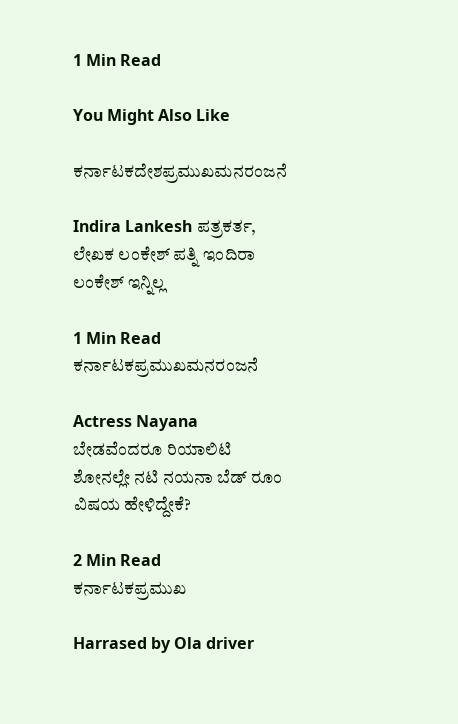1 Min Read

You Might Also Like

ಕರ್ನಾಟಕದೇಶಪ್ರಮುಖಮನರಂಜನೆ

Indira Lankesh ಪತ್ರಕರ್ತ, ಲೇಖಕ ಲಂಕೇಶ್ ಪತ್ನಿ ಇಂದಿರಾ ಲಂಕೇಶ್ ಇನ್ನಿಲ್ಲ

1 Min Read
ಕರ್ನಾಟಕಪ್ರಮುಖಮನರಂಜನೆ

Actress Nayana ಬೇಡವೆಂದರೂ ರಿಯಾಲಿಟಿ ಶೋನಲ್ಲೇ ನಟಿ ನಯನಾ ಬೆಡ್ ರೂಂ ವಿಷಯ ಹೇಳಿದ್ದೇಕೆ?

2 Min Read
ಕರ್ನಾಟಕಪ್ರಮುಖ

Harrased by Ola driver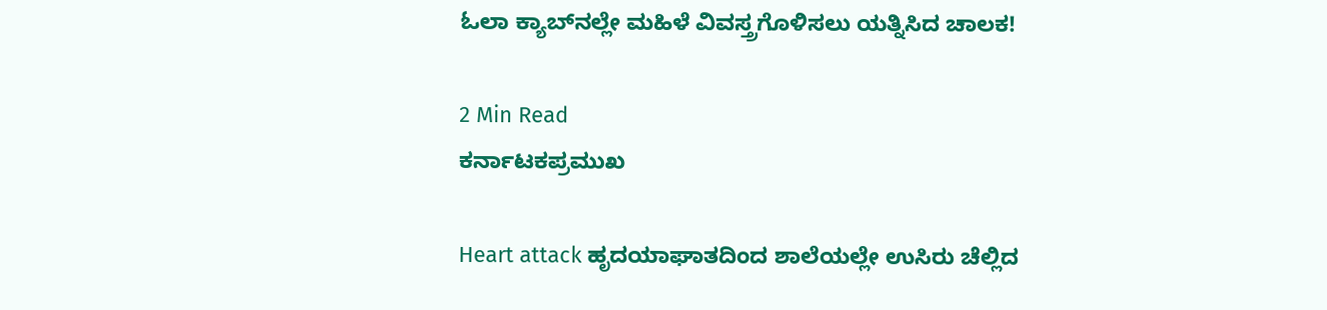ಓಲಾ ಕ್ಯಾಬ್‌ನಲ್ಲೇ ಮಹಿಳೆ ವಿವಸ್ತ್ರಗೊಳಿಸಲು ಯತ್ನಿಸಿದ ಚಾಲಕ!

2 Min Read
ಕರ್ನಾಟಕಪ್ರಮುಖ

Heart attack ಹೃದಯಾಘಾತದಿಂದ ಶಾಲೆಯಲ್ಲೇ ಉಸಿರು ಚೆಲ್ಲಿದ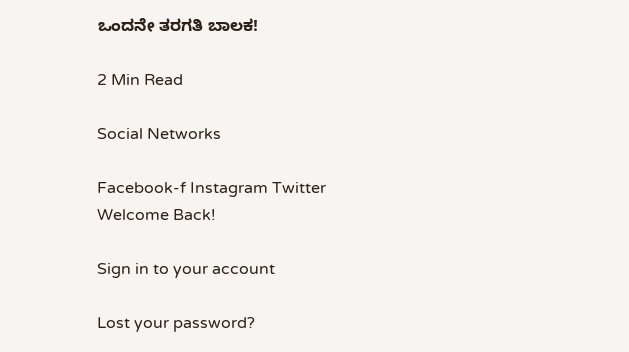ಒಂದನೇ ತರಗತಿ ಬಾಲಕ!

2 Min Read

Social Networks

Facebook-f Instagram Twitter
Welcome Back!

Sign in to your account

Lost your password?